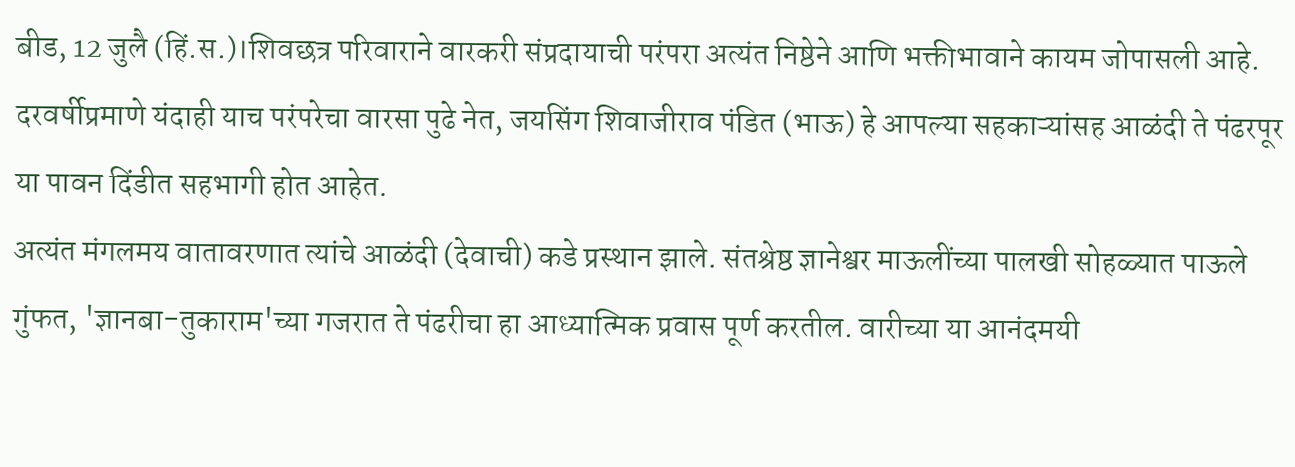बीड, 12 जुलै (हिं.स.)।शिवछत्र परिवाराने वारकरी संप्रदायाची परंपरा अत्यंत निष्ठेने आणि भक्तीभावाने कायम जोपासली आहे. दरवर्षीप्रमाणे यंदाही याच परंपरेचा वारसा पुढे नेत, जयसिंग शिवाजीराव पंडित (भाऊ) हे आपल्या सहकाऱ्यांसह आळंदी ते पंढरपूर या पावन दिंडीत सहभागी होत आहेत.
अत्यंत मंगलमय वातावरणात त्यांचे आळंदी (देवाची) कडे प्रस्थान झाले. संतश्रेष्ठ ज्ञानेश्वर माऊलींच्या पालखी सोहळ्यात पाऊले गुंफत, 'ज्ञानबा-तुकाराम'च्या गजरात ते पंढरीचा हा आध्यात्मिक प्रवास पूर्ण करतील. वारीच्या या आनंदमयी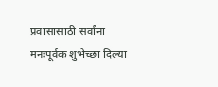प्रवासासाठी सर्वांना मनःपूर्वक शुभेच्छा दिल्या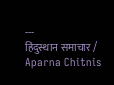---
हिंदुस्थान समाचार / Aparna Chitnis